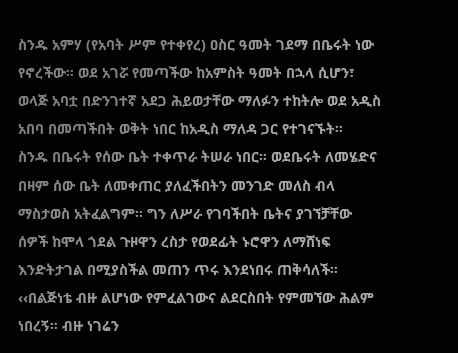ስንዱ አምሃ (የአባት ሥም የተቀየረ) ዐስር ዓመት ገደማ በቤሩት ነው የኖረችው። ወደ አገሯ የመጣችው ከአምስት ዓመት በኋላ ሲሆን፣ ወላጅ አባቷ በድንገተኛ አደጋ ሕይወታቸው ማለፉን ተከትሎ ወደ አዲስ አበባ በመጣችበት ወቅት ነበር ከአዲስ ማለዳ ጋር የተገናኙት።
ስንዱ በቤሩት የሰው ቤት ተቀጥራ ትሠራ ነበር። ወደቤሩት ለመሄድና በዛም ሰው ቤት ለመቀጠር ያለፈችበትን መንገድ መለስ ብላ ማስታወስ አትፈልግም። ግን ለሥራ የገባችበት ቤትና ያገኘቻቸው ሰዎች ከሞላ ጎደል ጉዞዋን ረስታ የወደፊት ኑሮዋን ለማሸነፍ እንድትታገል በሚያስችል መጠን ጥሩ እንደነበሩ ጠቅሳለች።
‹‹በልጅነቴ ብዙ ልሆነው የምፈልገውና ልደርስበት የምመኘው ሕልም ነበረኝ። ብዙ ነገሬን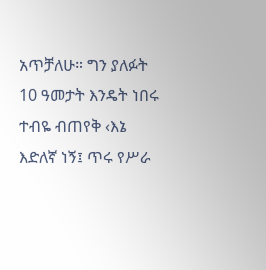አጥቻለሁ። ግን ያለፉት 10 ዓመታት እንዴት ነበሩ ተብዬ ብጠየቅ ‹እኔ እድለኛ ነኝ፤ ጥሩ የሥራ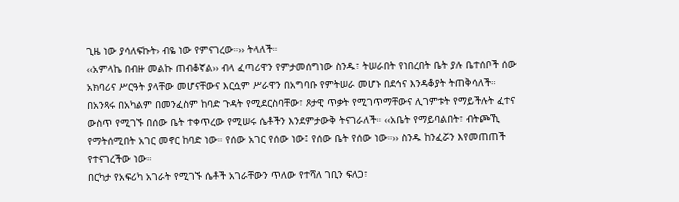ጊዜ ነው ያሳለፍኩት› ብዬ ነው የምናገረው።›› ትላለች።
‹‹አምላኬ በብዙ መልኩ ጠብቆኛል›› ብላ ፈጣሪዋን የምታመሰግነው ስንዱ፣ ትሠራበት የነበረበት ቤት ያሉ ቤተሰቦች ሰው አክባሪና ሥርዓት ያላቸው መሆናቸውና እርሷም ሥራዋን በአግባቡ የምትሠራ መሆኑ በደኅና እንዳቆያት ትጠቅሳለች።
በአንጻሩ በአካልም በመንፈስም ከባድ ጉዳት የሚደርስባቸው፣ ጾታዊ ጥቃት የሚገጥማቸውና ሊገምቱት የማይችሉት ፈተና ውስጥ የሚገኙ በሰው ቤት ተቀጥረው የሚሠሩ ሴቶችን እንደምታውቅ ትናገራለች። ‹‹አቤት የማይባልበት፣ ብትጮኺ የማትሰሚበት አገር መኖር ከባድ ነው። የሰው አገር የሰው ነው፤ የሰው ቤት የሰው ነው።›› ስንዱ ከንፈሯን እየመጠጠች የተናገረችው ነው።
በርካታ የአፍሪካ አገራት የሚገኙ ሴቶች አገራቸውን ጥለው የተሻለ ገቢን ፍለጋ፣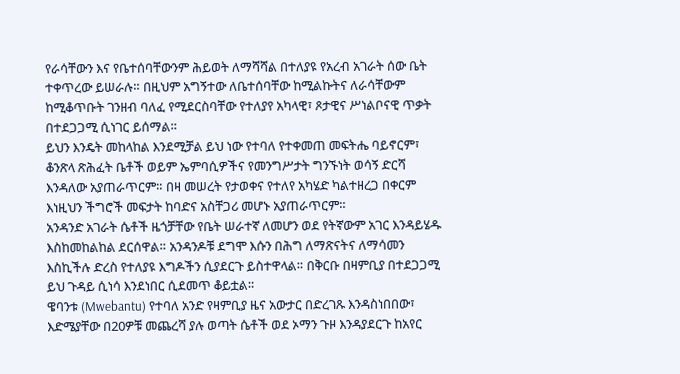የራሳቸውን እና የቤተሰባቸውንም ሕይወት ለማሻሻል በተለያዩ የአረብ አገራት ሰው ቤት ተቀጥረው ይሠራሉ። በዚህም አግኝተው ለቤተሰባቸው ከሚልኩትና ለራሳቸውም ከሚቆጥቡት ገንዘብ ባለፈ የሚደርስባቸው የተለያየ አካላዊ፣ ጾታዊና ሥነልቦናዊ ጥቃት በተደጋጋሚ ሲነገር ይሰማል።
ይህን እንዴት መከላከል እንደሚቻል ይህ ነው የተባለ የተቀመጠ መፍትሔ ባይኖርም፣ ቆንጽላ ጽሕፈት ቤቶች ወይም ኤምባሲዎችና የመንግሥታት ግንኙነት ወሳኝ ድርሻ እንዳለው አያጠራጥርም። በዛ መሠረት የታወቀና የተለየ አካሄድ ካልተዘረጋ በቀርም እነዚህን ችግሮች መፍታት ከባድና አስቸጋሪ መሆኑ አያጠራጥርም።
አንዳንድ አገራት ሴቶች ዜጎቻቸው የቤት ሠራተኛ ለመሆን ወደ የትኛውም አገር እንዳይሄዱ እስከመከልከል ደርሰዋል። አንዳንዶቹ ደግሞ እሱን በሕግ ለማጽናትና ለማሳመን እስኪችሉ ድረስ የተለያዩ እግዶችን ሲያደርጉ ይስተዋላል። በቅርቡ በዛምቢያ በተደጋጋሚ ይህ ጉዳይ ሲነሳ እንደነበር ሲደመጥ ቆይቷል።
ዌባንቱ (Mwebantu) የተባለ አንድ የዛምቢያ ዜና አውታር በድረገጹ እንዳስነበበው፣ እድሜያቸው በ20ዎቹ መጨረሻ ያሉ ወጣት ሴቶች ወደ ኦማን ጉዞ እንዳያደርጉ ከአየር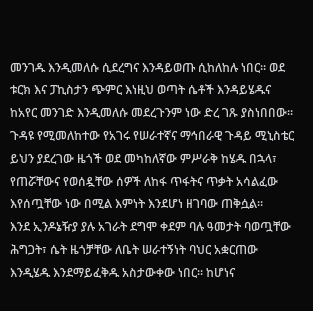መንገዱ እንዲመለሱ ሲደረግና እንዳይወጡ ሲከለከሉ ነበር። ወደ ቱርክ እና ፓኪስታን ጭምር እነዚህ ወጣት ሴቶች እንዳይሄዱና ከአየር መንገድ እንዲመለሱ መደረጉንም ነው ድረ ገጹ ያስነበበው።
ጉዳዩ የሚመለከተው የአገሩ የሠራተኛና ማኅበራዊ ጉዳይ ሚኒስቴር ይህን ያደረገው ዜጎች ወደ መካከለኛው ምሥራቅ ከሄዱ በኋላ፣ የጠሯቸውና የወሰዷቸው ሰዎች ለከፋ ጥፋትና ጥቃት አሳልፈው እየሰጧቸው ነው በሚል እምነት እንደሆነ ዘገባው ጠቅሷል።
እንደ ኢንዶኔዥያ ያሉ አገራት ደግሞ ቀደም ባሉ ዓመታት ባወጧቸው ሕግጋት፣ ሴት ዜጎቻቸው ለቤት ሠራተኝነት ባህር አቋርጠው እንዲሄዱ እንደማይፈቅዱ አስታውቀው ነበር። ከሆነና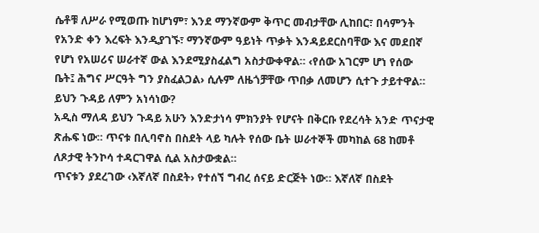ሴቶቹ ለሥራ የሚወጡ ከሆነም፣ እንደ ማንኛውም ቅጥር መብታቸው ሊከበር፣ በሳምንት የአንድ ቀን እረፍት እንዲያገኙ፣ ማንኛውም ዓይነት ጥቃት እንዳይደርስባቸው እና መደበኛ የሆነ የአሠሪና ሠራተኛ ውል እንደሚያስፈልግ አስታውቀዋል። ‹የሰው አገርም ሆነ የሰው ቤት፤ ሕግና ሥርዓት ግን ያስፈልጋል› ሲሉም ለዜጎቻቸው ጥበቃ ለመሆን ሲተጉ ታይተዋል።
ይህን ጉዳይ ለምን አነሳነው?
አዲስ ማለዳ ይህን ጉዳይ አሁን እንድታነሳ ምክንያት የሆናት በቅርቡ የደረሳት አንድ ጥናታዊ ጽሑፍ ነው። ጥናቱ በሊባኖስ በስደት ላይ ካሉት የሰው ቤት ሠራተኞች መካከል 68 ከመቶ ለጾታዊ ትንኮሳ ተዳርገዋል ሲል አስታውቋል።
ጥናቱን ያደረገው ‹እኛለኛ በስደት› የተሰኘ ግብረ ሰናይ ድርጅት ነው። እኛለኛ በስደት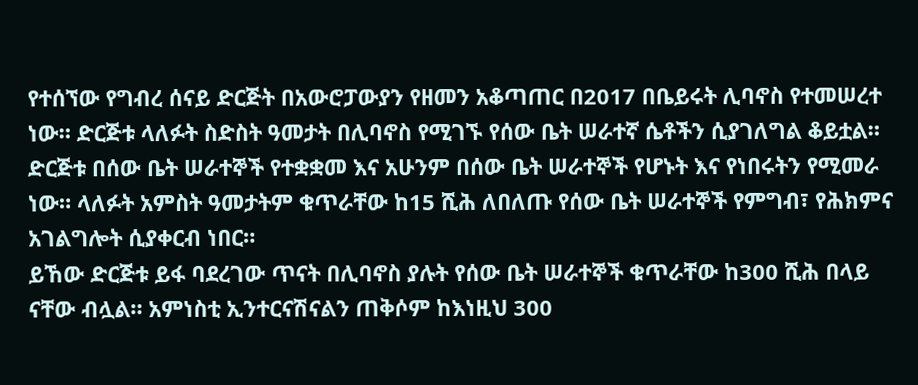የተሰኘው የግብረ ሰናይ ድርጅት በአውሮፓውያን የዘመን አቆጣጠር በ2017 በቤይሩት ሊባኖስ የተመሠረተ ነው። ድርጅቱ ላለፉት ስድስት ዓመታት በሊባኖስ የሚገኙ የሰው ቤት ሠራተኛ ሴቶችን ሲያገለግል ቆይቷል።
ድርጅቱ በሰው ቤት ሠራተኞች የተቋቋመ እና አሁንም በሰው ቤት ሠራተኞች የሆኑት እና የነበሩትን የሚመራ ነው። ላለፉት አምስት ዓመታትም ቁጥራቸው ከ15 ሺሕ ለበለጡ የሰው ቤት ሠራተኞች የምግብ፣ የሕክምና አገልግሎት ሲያቀርብ ነበር።
ይኸው ድርጅቱ ይፋ ባደረገው ጥናት በሊባኖስ ያሉት የሰው ቤት ሠራተኞች ቁጥራቸው ከ300 ሺሕ በላይ ናቸው ብሏል። አምነስቲ ኢንተርናሽናልን ጠቅሶም ከእነዚህ 300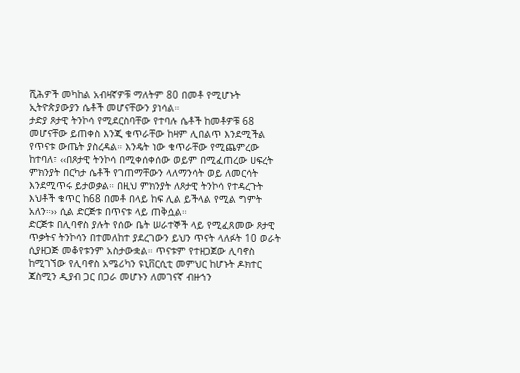ሺሕዎች መካከል አብዛኛዎቹ ማለትም 80 በመቶ የሚሆኑት ኢትዮጵያውያን ሴቶች መሆናቸውን ያነሳል።
ታድያ ጾታዊ ትንኮሳ የሚደርስባቸው የተባሉ ሴቶች ከመቶዎቹ 68 መሆናቸው ይጠቀስ እንጂ ቁጥራቸው ከዛም ሊበልጥ እንደሚችል የጥናቱ ውጤት ያስረዳል። እንዴት ነው ቁጥራቸው የሚጨምረው ከተባለ፣ ‹‹በጾታዊ ትንኮሳ በሚቀሰቀሰው ወይም በሚፈጠረው ሀፍረት ምክንያት በርካታ ሴቶች የገጠማቸውን ላለማንሳት ወይ ለመርሳት እንደሚጥሩ ይታወቃል። በዚህ ምክንያት ለጾታዊ ትንኮሳ የተዳረጉት እህቶች ቁጥር ከ68 በመቶ በላይ ከፍ ሊል ይችላል የሚል ግምት አለን።›› ሲል ድርጅቱ በጥናቱ ላይ ጠቅሷል።
ድርጅቱ በሊባኖስ ያሉት የሰው ቤት ሠራተኞች ላይ የሚፈጸመው ጾታዊ ጥቃትና ትንኮሳን በተመለከተ ያደረገውን ይህን ጥናት ላለፉት 10 ወራት ሲያዘጋጅ መቆየቱንም አስታውቋል። ጥናቱም የተዘጋጀው ሊባኖስ ከሚገኘው የሊባኖስ አሜሪካን ዩኒቨርሲቲ መምህር ከሆኑት ዶክተር ጃስሚን ዲያብ ጋር በጋራ መሆኑን ለመገናኛ ብዙኀን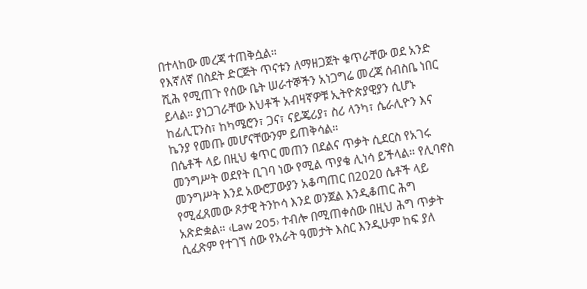በተላከው መረጃ ተጠቅሷል።
የእኛለኛ በስደት ድርጅት ጥናቱን ለማዘጋጀት ቁጥራቸው ወደ አንድ ሺሕ የሚጠጉ የሰው ቤት ሠራተኞችን አነጋግሬ መረጃ ሰብስቤ ነበር ይላል። ያነጋገራቸው እህቶች አብዛኛዎቹ ኢትዮጵያዊያን ሲሆኑ ከፊሊፒንስ፣ ከካሜሮን፣ ጋና፣ ናይጄሪያ፣ ስሪ ላንካ፣ ሴራሊዮን እና ኬንያ የመጡ መሆናቸውንም ይጠቅሳል።
በሴቶች ላይ በዚህ ቁጥር መጠን በደልና ጥቃት ሲደርስ የአገሩ መንግሥት ወደየት ቢገባ ነው የሚል ጥያቄ ሊነሳ ይችላል። የሊባኖስ መንግሥት እንደ አውሮፓውያን አቆጣጠር በ2020 ሴቶች ላይ የሚፈጸመው ጾታዊ ትንኮሳ እንደ ወንጀል እንዲቆጠር ሕግ አጽድቋል። ‹Law 205› ተብሎ በሚጠቀሰው በዚህ ሕግ ጥቃት ሲፈጽም የተገኘ ሰው የአራት ዓመታት እስር እንዲሁም ከፍ ያለ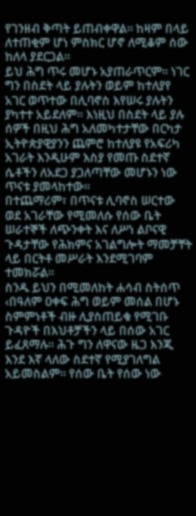የገንዘብ ቅጣት ይጠብቀዋል። ከዛም በላይ ለተጠቂም ሆነ ምስክር ሆኖ ለሚቆም ሰው ከለላ ያደርጋል።
ይህ ሕግ ጥሩ መሆኑ አያጠራጥርም። ነገር ግን በስደት ላይ ያሉትን ወይም ከተለያየ አገር ወጥተው በሊባኖስ እየሠሩ ያሉትን ያካተተ አይደለም። እነዚህ በስደት ላይ ያሉ ሰዎች በዚህ ሕግ አለመካተታቸው በርካታ ኢትዮጵያዊያንን ጨምሮ ከተለያዩ የአፍሪካ አገራት እንዲሁም እስያ የመጡ ስደተኛ ሴቶችን ለአደጋ ያጋለጣቸው መሆኑን ነው ጥናቱ ያመላከተው።
በተጨማሪም፣ በጥናቱ ሊባኖስ ሠርተው ወደ አገራቸው የሚመለሱ የሰው ቤት ሠራተኞች ለጭንቀት እና ለሥነ ልቦናዊ ጉዳታቸው የሕክምና አገልግሎት ማመቻቸት ላይ በርትቶ መሥራት እንደሚገባም ተመክሯል።
ስንዱ ይህን በሚመለከት ሐሳብ ስትሰጥ ‹በዓለም ዐቀፍ ሕግ ወይም መሰል በሆኑ ስምምነቶች ብዙ ሊያስጠይቁ የሚገቡ ጉዳዮች በእህቶቻችን ላይ በሰው አገር ይፈጸማሉ። ሕጉ ግን ለዋናው ዜጋ እንጂ እንደ እኛ ላለው ስደተኛ የሚያገለግል አይመስልም። የሰው ቤት የሰው ነው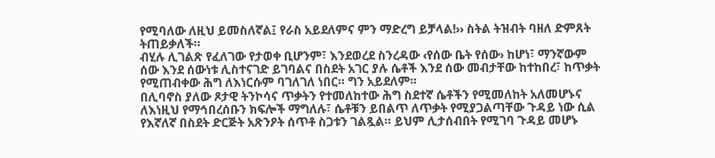የሚባለው ለዚህ ይመስለኛል፤ የራስ አይደለምና ምን ማድረግ ይቻላል!›› ስትል ትዝብት ባዘለ ድምጸት ትጠይቃለች።
ብሂሉ ሊገልጽ የፈለገው የታወቀ ቢሆንም፣ እንደወረደ ስንረዳው ‹የሰው ቤት የሰው› ከሆነ፣ ማንኛውም ሰው እንደ ሰውነቱ ሊስተናገድ ይገባልና በስደት አገር ያሉ ሴቶች እንደ ሰው መብታቸው ከተከበረ፣ ከጥቃት የሚጠብቀው ሕግ ለእነርሱም ባገለገለ ነበር። ግን አይደለም።
በሊባኖስ ያለው ጾታዊ ትንኮሳና ጥቃትን የተመለከተው ሕግ ስደተኛ ሴቶችን የሚመለከት አለመሆኑና ለእነዚህ የማኅበረሰቡን ክፍሎች ማግለሉ፣ ሴቶቹን ይበልጥ ለጥቃት የሚያጋልጣቸው ጉዳይ ነው ሲል የእኛለኛ በስደት ድርጅት አጽንዖት ሰጥቶ ስጋቱን ገልጿል። ይህም ሊታሰብበት የሚገባ ጉዳይ መሆኑ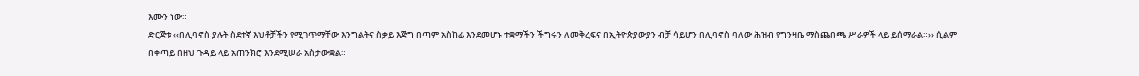እሙን ነው።
ድርጅቱ ‹‹በሊባኖስ ያሉት ስደተኛ እህቶቻችን የሚገጥማቸው እንግልትና ስቃይ እጅግ በጣም አስከፊ እንደመሆኑ ተቋማችን ችግሩን ለመቅረፍና በኢትዮጵያውያን ብቻ ሳይሆን በሊባኖስ ባለው ሕዝብ የግንዛቤ ማስጨበጫ ሥራዎች ላይ ይሰማራል።›› ሲልም በቀጣይ በዘህ ጉዳይ ላይ አጠንክሮ እንደሚሠራ አስታውቋል።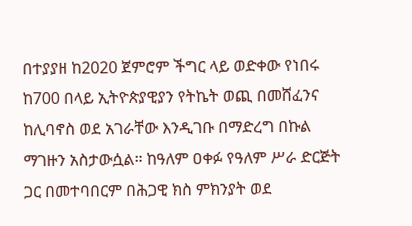በተያያዘ ከ2020 ጀምሮም ችግር ላይ ወድቀው የነበሩ ከ700 በላይ ኢትዮጵያዊያን የትኬት ወጪ በመሸፈንና ከሊባኖስ ወደ አገራቸው እንዲገቡ በማድረግ በኩል ማገዙን አስታውሷል። ከዓለም ዐቀፉ የዓለም ሥራ ድርጅት ጋር በመተባበርም በሕጋዊ ክስ ምክንያት ወደ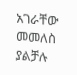አገራቸው መመለስ ያልቻሉ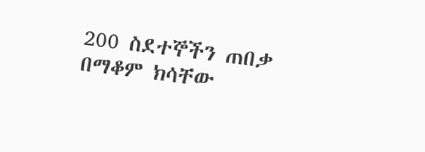200 ስደተኞችን ጠበቃ በማቆም ክሳቸው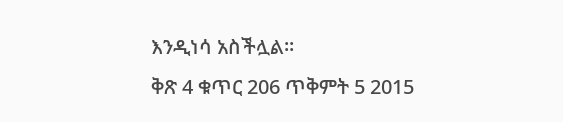እንዲነሳ አስችሏል።
ቅጽ 4 ቁጥር 206 ጥቅምት 5 2015